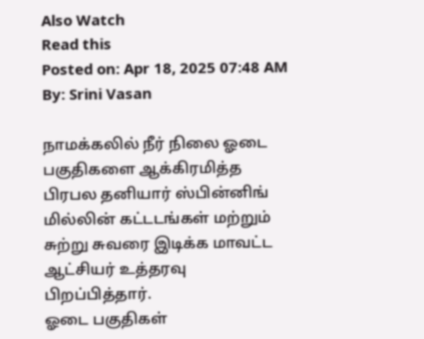Also Watch
Read this
Posted on: Apr 18, 2025 07:48 AM
By: Srini Vasan

நாமக்கலில் நீர் நிலை ஓடை பகுதிகளை ஆக்கிரமித்த பிரபல தனியார் ஸ்பின்னிங் மில்லின் கட்டடங்கள் மற்றும் சுற்று சுவரை இடிக்க மாவட்ட ஆட்சியர் உத்தரவு பிறப்பித்தார்.
ஓடை பகுதிகள்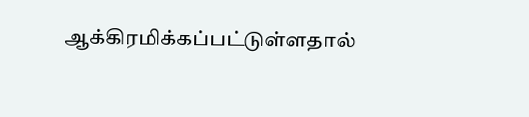ஆக்கிரமிக்கப்பட்டுள்ளதால்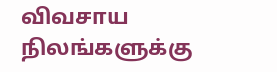விவசாய நிலங்களுக்கு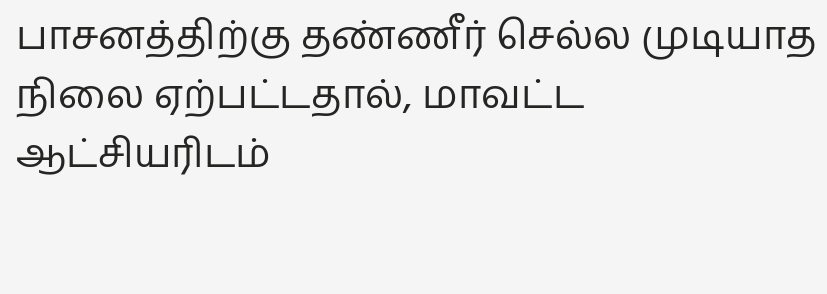பாசனத்திற்கு தண்ணீர் செல்ல முடியாத நிலை ஏற்பட்டதால், மாவட்ட ஆட்சியரிடம்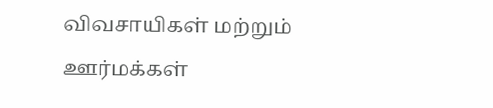விவசாயிகள் மற்றும் ஊர்மக்கள்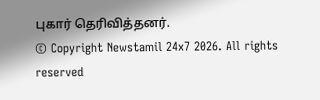புகார் தெரிவித்தனர்.
© Copyright Newstamil 24x7 2026. All rights reserved